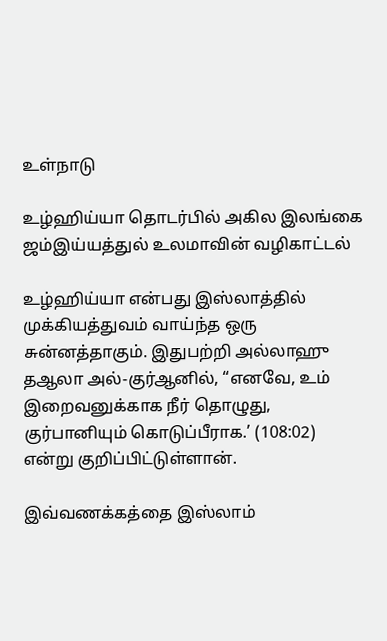உள்நாடு

உழ்ஹிய்யா தொடர்பில் அகில இலங்கை ஜம்இய்யத்துல் உலமாவின் வழிகாட்டல்

உழ்ஹிய்யா என்பது இஸ்லாத்தில் முக்கியத்துவம் வாய்ந்த ஒரு சுன்னத்தாகும். இதுபற்றி அல்லாஹு தஆலா அல்-குர்ஆனில், “எனவே, உம் இறைவனுக்காக நீர் தொழுது, குர்பானியும் கொடுப்பீராக.’ (108:02) என்று குறிப்பிட்டுள்ளான்.

இவ்வணக்கத்தை இஸ்லாம்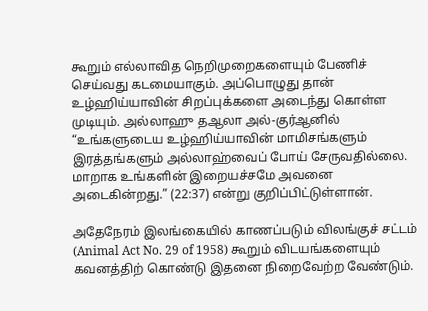கூறும் எல்லாவித நெறிமுறைகளையும் பேணிச் செய்வது கடமையாகும். அப்பொழுது தான் உழ்ஹிய்யாவின் சிறப்புக்களை அடைந்து கொள்ள முடியும். அல்லாஹு தஆலா அல்-குர்ஆனில் “உங்களுடைய உழ்ஹிய்யாவின் மாமிசங்களும் இரத்தங்களும் அல்லாஹ்வைப் போய் சேருவதில்லை. மாறாக உங்களின் இறையச்சமே அவனை அடைகின்றது.” (22:37) என்று குறிப்பிட்டுள்ளான்.

அதேநேரம் இலங்கையில் காணப்படும் விலங்குச் சட்டம் (Animal Act No. 29 of 1958) கூறும் விடயங்களையும் கவனத்திற் கொண்டு இதனை நிறைவேற்ற வேண்டும்.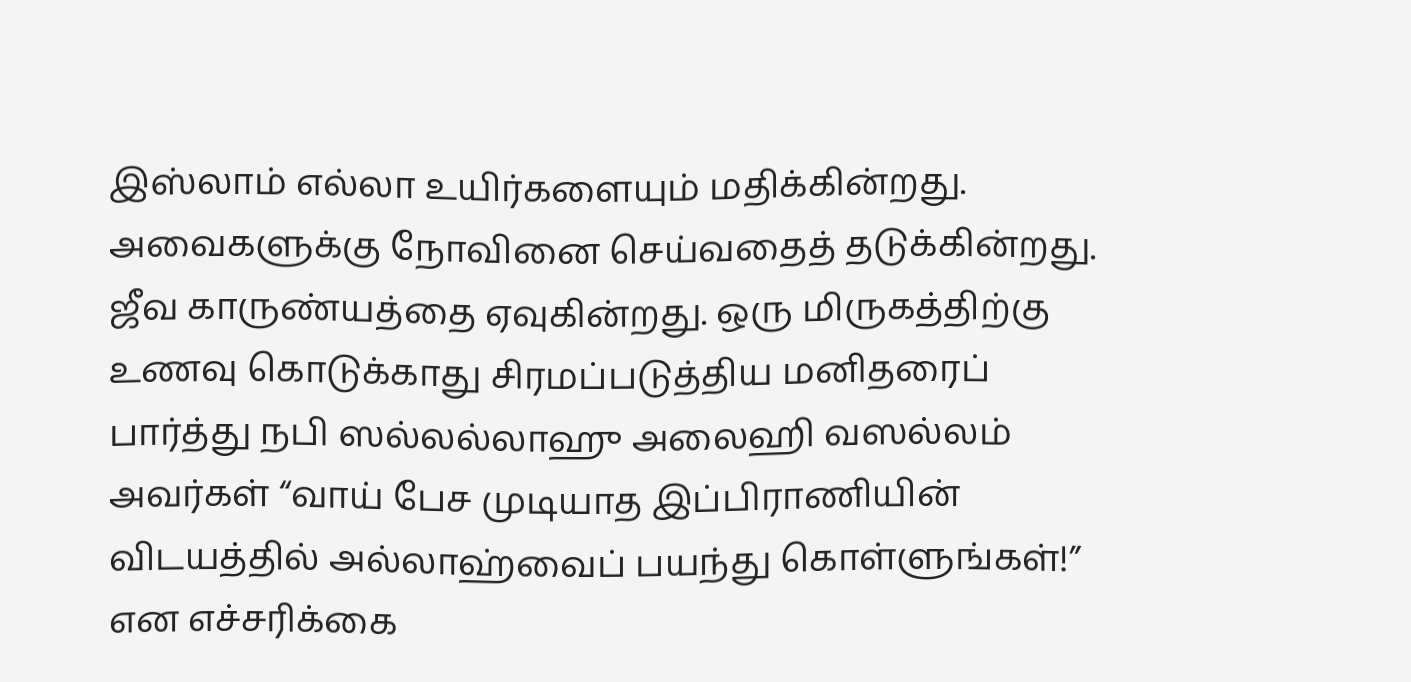இஸ்லாம் எல்லா உயிர்களையும் மதிக்கின்றது. அவைகளுக்கு நோவினை செய்வதைத் தடுக்கின்றது. ஜீவ காருண்யத்தை ஏவுகின்றது. ஒரு மிருகத்திற்கு உணவு கொடுக்காது சிரமப்படுத்திய மனிதரைப் பார்த்து நபி ஸல்லல்லாஹு அலைஹி வஸல்லம் அவர்கள் “வாய் பேச முடியாத இப்பிராணியின் விடயத்தில் அல்லாஹ்வைப் பயந்து கொள்ளுங்கள்!” என எச்சரிக்கை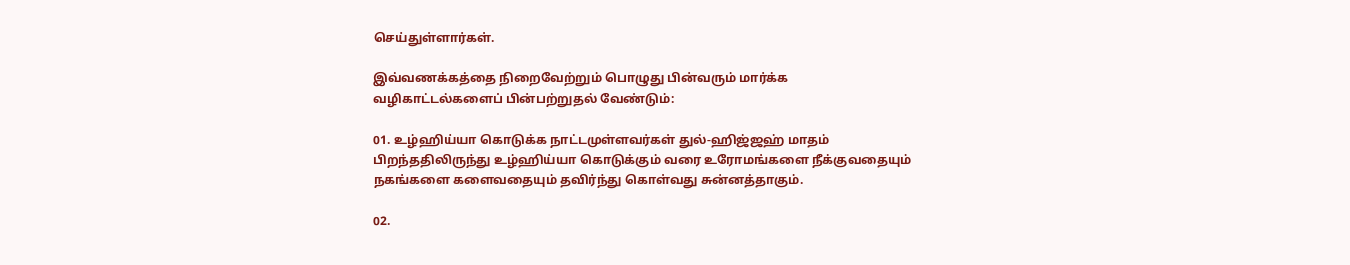செய்துள்ளார்கள்.

இவ்வணக்கத்தை நிறைவேற்றும் பொழுது பின்வரும் மார்க்க வழிகாட்டல்களைப் பின்பற்றுதல் வேண்டும்:

01. உழ்ஹிய்யா கொடுக்க நாட்டமுள்ளவர்கள் துல்-ஹிஜ்ஜஹ் மாதம் பிறந்ததிலிருந்து உழ்ஹிய்யா கொடுக்கும் வரை உரோமங்களை நீக்குவதையும் நகங்களை களைவதையும் தவிர்ந்து கொள்வது சுன்னத்தாகும்.

02.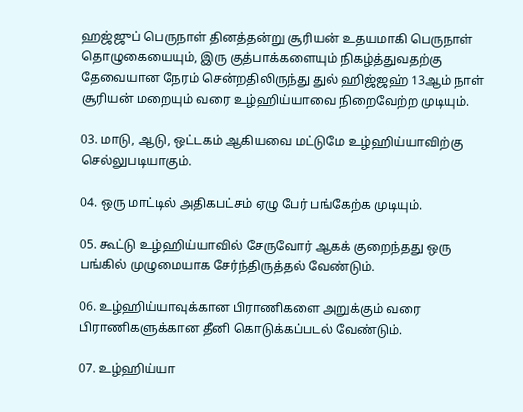ஹஜ்ஜுப் பெருநாள் தினத்தன்று சூரியன் உதயமாகி பெருநாள் தொழுகையையும், இரு குத்பாக்களையும் நிகழ்த்துவதற்கு தேவையான நேரம் சென்றதிலிருந்து துல் ஹிஜ்ஜஹ் 13ஆம் நாள் சூரியன் மறையும் வரை உழ்ஹிய்யாவை நிறைவேற்ற முடியும்.

03. மாடு, ஆடு, ஒட்டகம் ஆகியவை மட்டுமே உழ்ஹிய்யாவிற்கு செல்லுபடியாகும்.

04. ஒரு மாட்டில் அதிகபட்சம் ஏழு பேர் பங்கேற்க முடியும்.

05. கூட்டு உழ்ஹிய்யாவில் சேருவோர் ஆகக் குறைந்தது ஒரு பங்கில் முழுமையாக சேர்ந்திருத்தல் வேண்டும்.

06. உழ்ஹிய்யாவுக்கான பிராணிகளை அறுக்கும் வரை பிராணிகளுக்கான தீனி கொடுக்கப்படல் வேண்டும்.

07. உழ்ஹிய்யா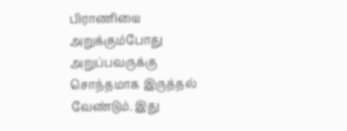பிராணியை அறுக்கும்போது அறுப்பவருக்கு சொந்தமாக இருத்தல் வேண்டும். இது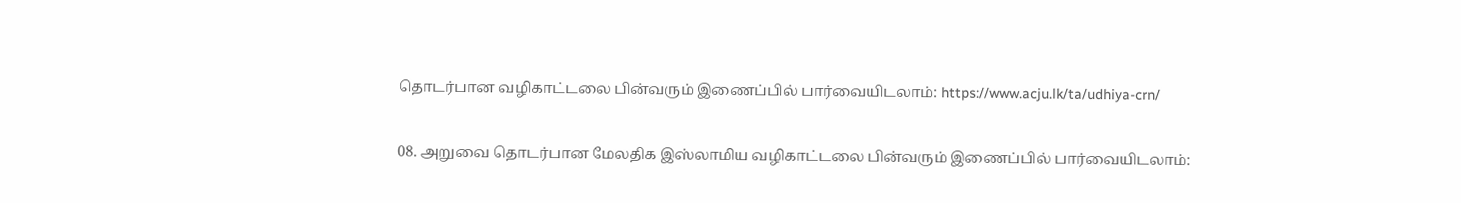தொடர்பான வழிகாட்டலை பின்வரும் இணைப்பில் பார்வையிடலாம்: https://www.acju.lk/ta/udhiya-crn/

08. அறுவை தொடர்பான மேலதிக இஸ்லாமிய வழிகாட்டலை பின்வரும் இணைப்பில் பார்வையிடலாம்: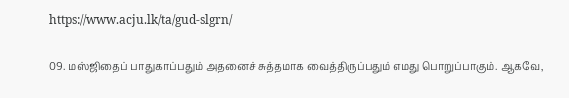https://www.acju.lk/ta/gud-slgrn/

09. மஸ்ஜிதைப் பாதுகாப்பதும் அதனைச் சுத்தமாக வைத்திருப்பதும் எமது பொறுப்பாகும். ஆகவே,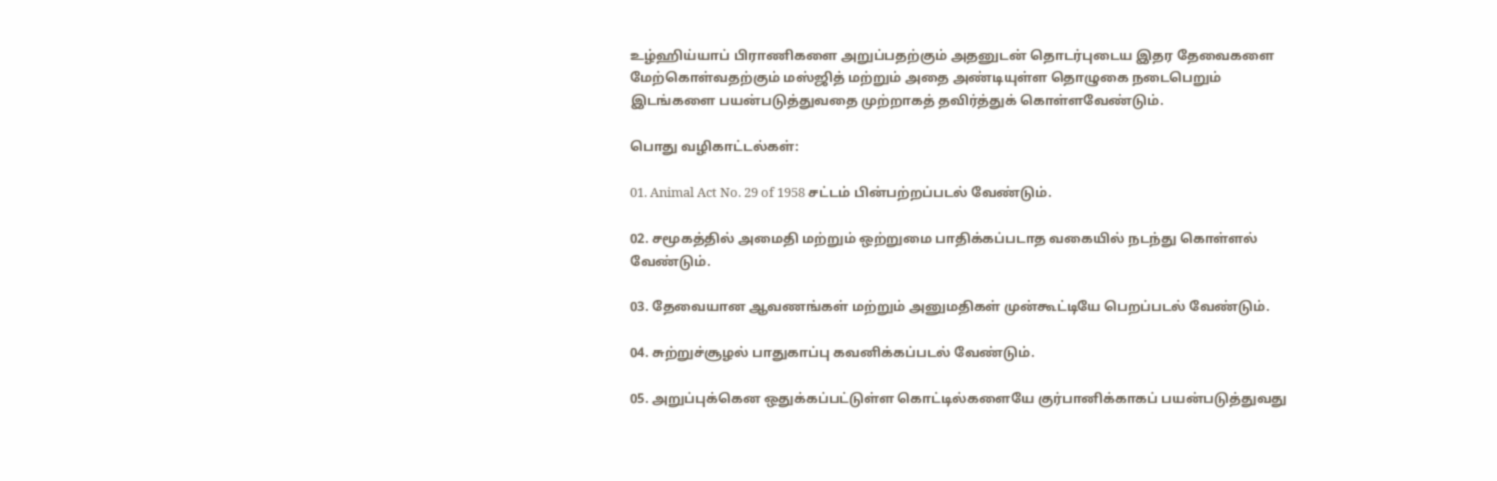உழ்ஹிய்யாப் பிராணிகளை அறுப்பதற்கும் அதனுடன் தொடர்புடைய இதர தேவைகளை மேற்கொள்வதற்கும் மஸ்ஜித் மற்றும் அதை அண்டியுள்ள தொழுகை நடைபெறும் இடங்களை பயன்படுத்துவதை முற்றாகத் தவிர்த்துக் கொள்ளவேண்டும்.

பொது வழிகாட்டல்கள்:

01. Animal Act No. 29 of 1958 சட்டம் பின்பற்றப்படல் வேண்டும்.

02. சமூகத்தில் அமைதி மற்றும் ஒற்றுமை பாதிக்கப்படாத வகையில் நடந்து கொள்ளல் வேண்டும்.

03. தேவையான ஆவணங்கள் மற்றும் அனுமதிகள் முன்கூட்டியே பெறப்படல் வேண்டும்.

04. சுற்றுச்சூழல் பாதுகாப்பு கவனிக்கப்படல் வேண்டும்.

05. அறுப்புக்கென ஒதுக்கப்பட்டுள்ள கொட்டில்களையே குர்பானிக்காகப் பயன்படுத்துவது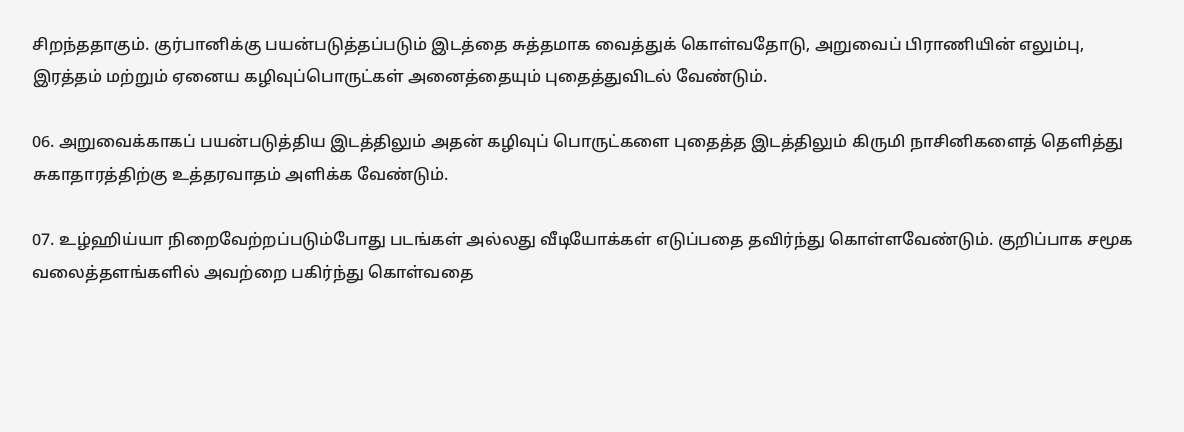சிறந்ததாகும். குர்பானிக்கு பயன்படுத்தப்படும் இடத்தை சுத்தமாக வைத்துக் கொள்வதோடு, அறுவைப் பிராணியின் எலும்பு, இரத்தம் மற்றும் ஏனைய கழிவுப்பொருட்கள் அனைத்தையும் புதைத்துவிடல் வேண்டும்.

06. அறுவைக்காகப் பயன்படுத்திய இடத்திலும் அதன் கழிவுப் பொருட்களை புதைத்த இடத்திலும் கிருமி நாசினிகளைத் தெளித்து சுகாதாரத்திற்கு உத்தரவாதம் அளிக்க வேண்டும்.

07. உழ்ஹிய்யா நிறைவேற்றப்படும்போது படங்கள் அல்லது வீடியோக்கள் எடுப்பதை தவிர்ந்து கொள்ளவேண்டும். குறிப்பாக சமூக வலைத்தளங்களில் அவற்றை பகிர்ந்து கொள்வதை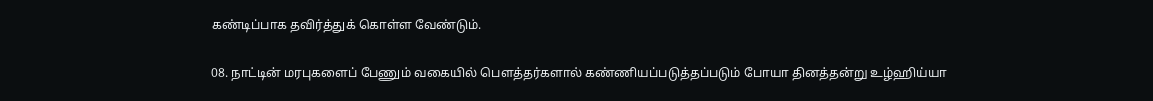கண்டிப்பாக தவிர்த்துக் கொள்ள வேண்டும்.

08. நாட்டின் மரபுகளைப் பேணும் வகையில் பௌத்தர்களால் கண்ணியப்படுத்தப்படும் போயா தினத்தன்று உழ்ஹிய்யா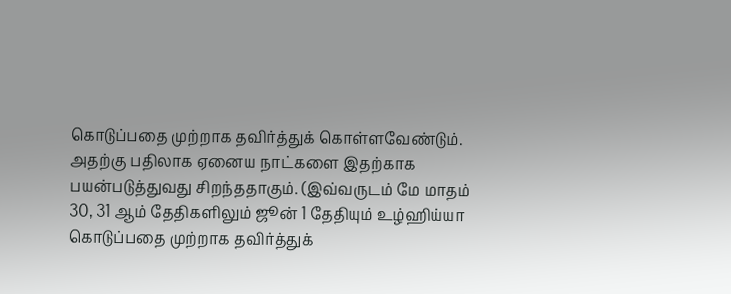கொடுப்பதை முற்றாக தவிர்த்துக் கொள்ளவேண்டும். அதற்கு பதிலாக ஏனைய நாட்களை இதற்காக பயன்படுத்துவது சிறந்ததாகும். (இவ்வருடம் மே மாதம் 30, 31 ஆம் தேதிகளிலும் ஜூன் 1 தேதியும் உழ்ஹிய்யா கொடுப்பதை முற்றாக தவிர்த்துக்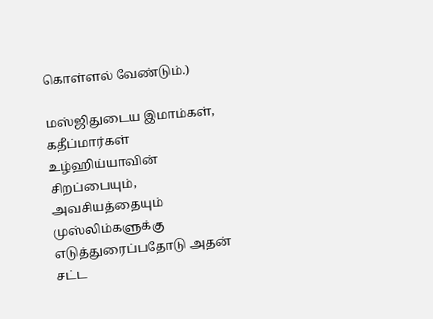கொள்ளல் வேண்டும்.)

மஸ்ஜிதுடைய இமாம்கள், கதீப்மார்கள் உழ்ஹிய்யாவின் சிறப்பையும், அவசியத்தையும் முஸ்லிம்களுக்கு எடுத்துரைப்பதோடு அதன் சட்ட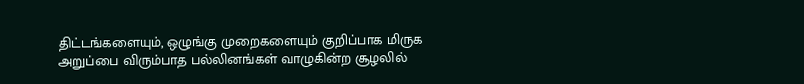திட்டங்களையும், ஒழுங்கு முறைகளையும் குறிப்பாக மிருக அறுப்பை விரும்பாத பல்லினங்கள் வாழுகின்ற சூழலில்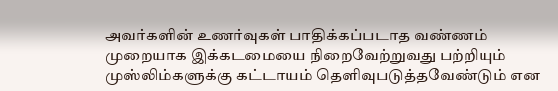அவர்களின் உணர்வுகள் பாதிக்கப்படாத வண்ணம் முறையாக இக்கடமையை நிறைவேற்றுவது பற்றியும் முஸ்லிம்களுக்கு கட்டாயம் தெளிவுபடுத்தவேண்டும் என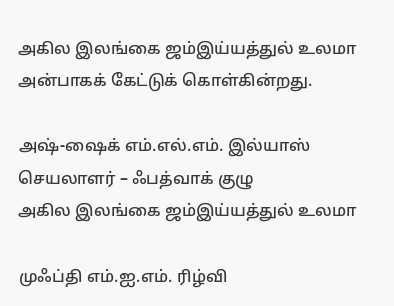அகில இலங்கை ஜம்இய்யத்துல் உலமா அன்பாகக் கேட்டுக் கொள்கின்றது.

அஷ்-ஷைக் எம்.எல்.எம். இல்யாஸ்
செயலாளர் – ஃபத்வாக் குழு
அகில இலங்கை ஜம்இய்யத்துல் உலமா

முஃப்தி எம்.ஐ.எம். ரிழ்வி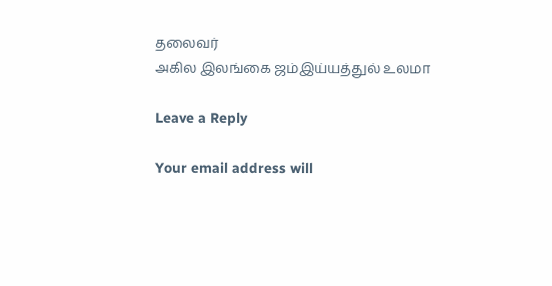தலைவர்
அகில இலங்கை ஜம்இய்யத்துல் உலமா

Leave a Reply

Your email address will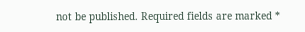not be published. Required fields are marked *